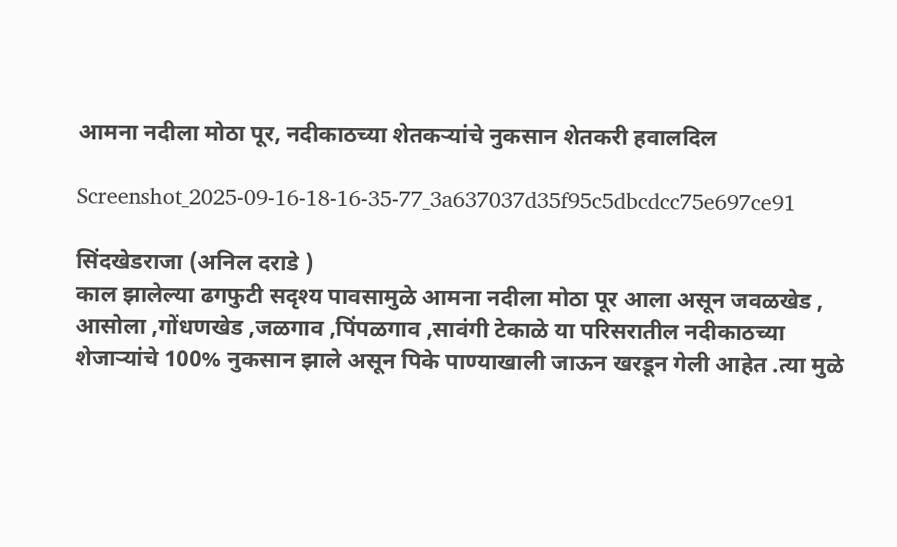आमना नदीला मोठा पूर, नदीकाठच्या शेतकऱ्यांचे नुकसान शेतकरी हवालदिल

Screenshot_2025-09-16-18-16-35-77_3a637037d35f95c5dbcdcc75e697ce91

सिंदखेडराजा (अनिल दराडे )
काल झालेल्या ढगफुटी सदृश्य पावसामुळे आमना नदीला मोठा पूर आला असून जवळखेड , आसोला ,गोंधणखेड ,जळगाव ,पिंपळगाव ,सावंगी टेकाळे या परिसरातील नदीकाठच्या शेजाऱ्यांचे 100% नुकसान झाले असून पिके पाण्याखाली जाऊन खरडून गेली आहेत .त्या मुळे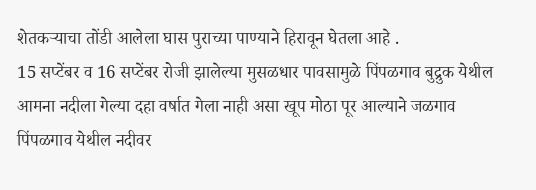शेतकऱ्याचा तोंडी आलेला घास पुराच्या पाण्याने हिरावून घेतला आहे .
15 सप्टेंबर व 16 सप्टेंबर रोजी झालेल्या मुसळधार पावसामुळे पिंपळगाव बुद्रुक येथील आमना नदीला गेल्या दहा वर्षात गेला नाही असा खूप मोठा पूर आल्याने जळगाव पिंपळगाव येथील नदीवर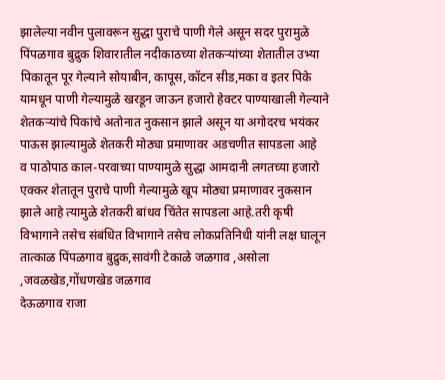झालेल्या नवीन पुलावरून सुद्धा पुराचे पाणी गेले असून सदर पुरामुळे पिंपळगाव बुद्रुक शिवारातील नदीकाठच्या शेतकऱ्यांच्या शेतातील उभ्या पिकातून पूर गेल्याने सोयाबीन, कापूस,कॉटन सीड,मका व इतर पिके यामधून पाणी गेल्यामुळे खरडून जाऊन हजारो हेक्टर पाण्याखाली गेल्याने शेतकऱ्यांचे पिकांचे अतोनात नुकसान झाले असून या अगोदरच भयंकर पाऊस झाल्यामुळे शेतकरी मोठ्या प्रमाणावर अडचणीत सापडला आहे
व पाठोपाठ काल-परवाच्या पाण्यामुळे सुद्धा आमदानी लगतच्या हजारो एक्कर शेतातून पुराचे पाणी गेल्यामुळे खूप मोठ्या प्रमाणावर नुकसान झाले आहे त्यामुळे शेतकरी बांधव चिंतेत सापडला आहे.तरी कृषी विभागाने तसेच संबंधित विभागाने तसेच लोकप्रतिनिधी यांनी लक्ष घालून तात्काळ पिंपळगाव बुद्रुक,सावंगी टेकाळे जळगाव ,असोला ,जवळखेड,गोंधणखेड जळगाव
देऊळगाव राजा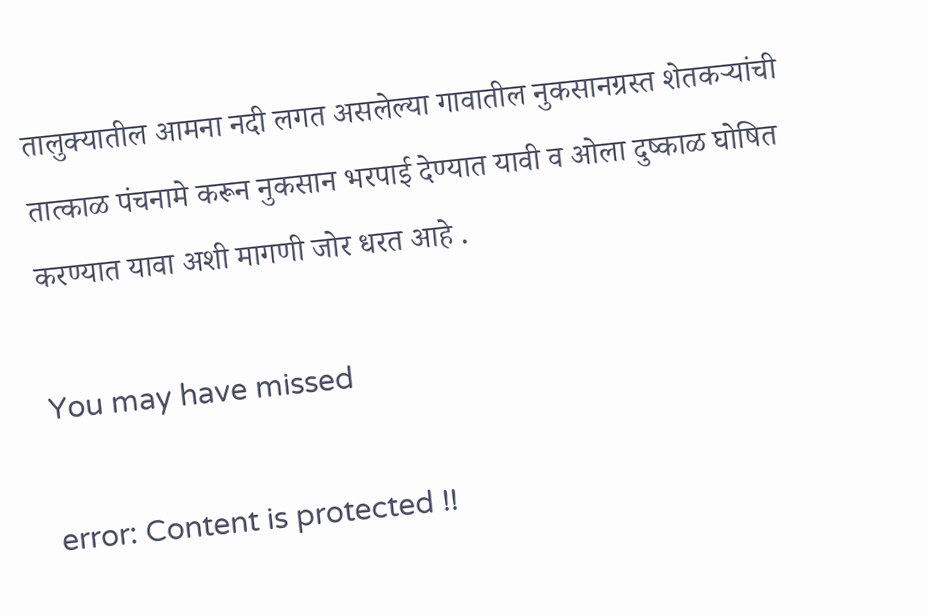तालुक्यातील आमना नदी लगत असलेल्या गावातील नुकसानग्रस्त शेतकऱ्यांची तात्काळ पंचनामे करून नुकसान भरपाई देण्यात यावी व ओला दुष्काळ घोषित करण्यात यावा अशी मागणी जोर धरत आहे .

You may have missed

error: Content is protected !!